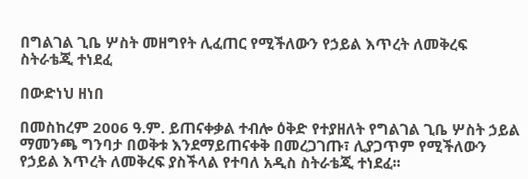በግልገል ጊቤ ሦስት መዘግየት ሊፈጠር የሚችለውን የኃይል እጥረት ለመቅረፍ ስትራቴጂ ተነደፈ

በውድነህ ዘነበ

በመስከረም 2006 ዓ.ም. ይጠናቀቃል ተብሎ ዕቅድ የተያዘለት የግልገል ጊቤ ሦስት ኃይል ማመንጫ ግንባታ በወቅቱ እንደማይጠናቀቅ በመረጋገጡ፣ ሊያጋጥም የሚችለውን የኃይል እጥረት ለመቅረፍ ያስችላል የተባለ አዲስ ስትራቴጂ ተነደፈ፡፡